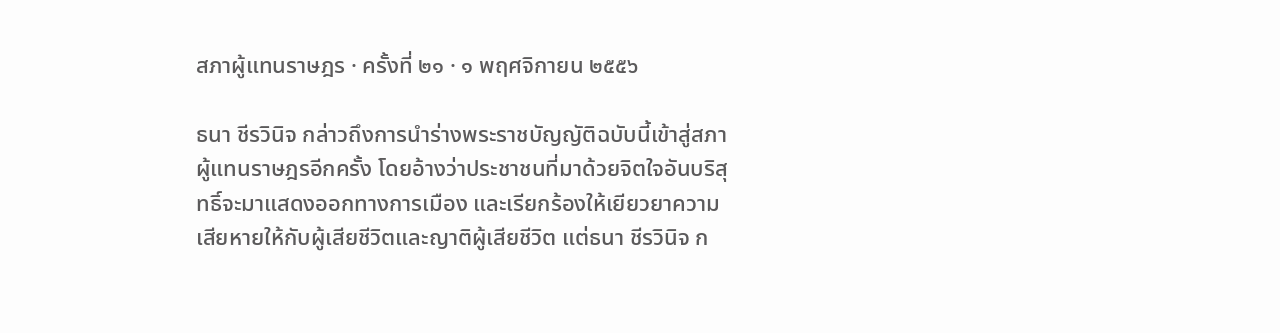สภาผู้แทนราษฎร · ครั้งที่ ๒๑ · ๑ พฤศจิกายน ๒๕๕๖

ธนา ชีรวินิจ กล่าวถึงการนำร่างพระราชบัญญัติฉบับนี้เข้าสู่สภาผู้แทนราษฎรอีกครั้ง โดยอ้างว่าประชาชนที่มาด้วยจิตใจอันบริสุทธิ์จะมาแสดงออกทางการเมือง และเรียกร้องให้เยียวยาความเสียหายให้กับผู้เสียชีวิตและญาติผู้เสียชีวิต แต่ธนา ชีรวินิจ ก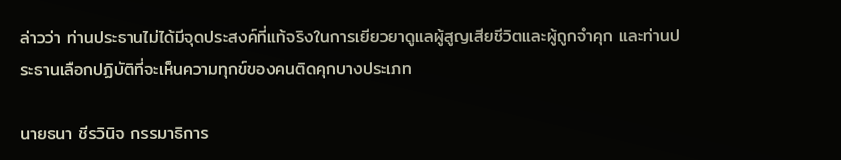ล่าวว่า ท่านประธานไม่ได้มีจุดประสงค์ที่แท้จริงในการเยียวยาดูแลผู้สูญเสียชีวิตและผู้ถูกจําคุก และท่านประธานเลือกปฏิบัติที่จะเห็นความทุกข์ของคนติดคุกบางประเภท

นายธนา ชีรวินิจ กรรมาธิการ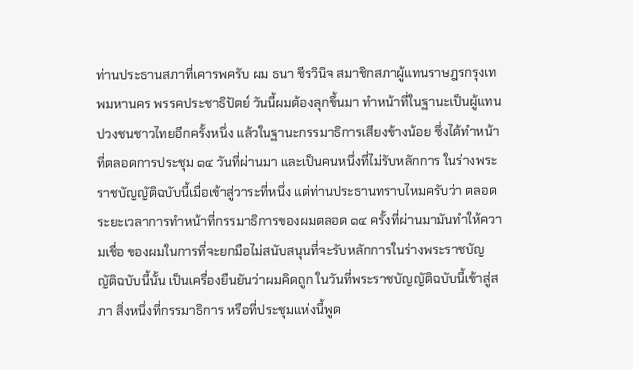ท่านประธานสภาที่เคารพครับ ผม ธนา ชีรวินิจ สมาชิกสภาผู้แทนราษฎรกรุงเทพมหานคร พรรคประชาธิปัตย์ วันนี้ผมต้องลุกขึ้นมา ทําหน้าที่ในฐานะเป็นผู้แทนปวงชนชาวไทยอีกครั้งหนึ่ง แล้วในฐานะกรรมาธิการเสียงข้างน้อย ซึ่งได้ทําหน้าที่ตลอดการประชุม ๑๔ วันที่ผ่านมา และเป็นคนหนึ่งที่ไม่รับหลักการ ในร่างพระราชบัญญัติฉบับนี้เมื่อเข้าสู่วาระที่หนึ่ง แต่ท่านประธานทราบไหมครับว่า ตลอดระยะเวลาการทําหน้าที่กรรมาธิการของผมตลอด ๑๔ ครั้งที่ผ่านมามันทําให้ความเชื่อ ของผมในการที่จะยกมือไม่สนับสนุนที่จะรับหลักการในร่างพระราชบัญญัติฉบับนี้นั้น เป็นเครื่องยืนยันว่าผมคิดถูก ในวันที่พระราชบัญญัติฉบับนี้เข้าสู่สภา สิ่งหนึ่งที่กรรมาธิการ หรือที่ประชุมแห่งนี้พูด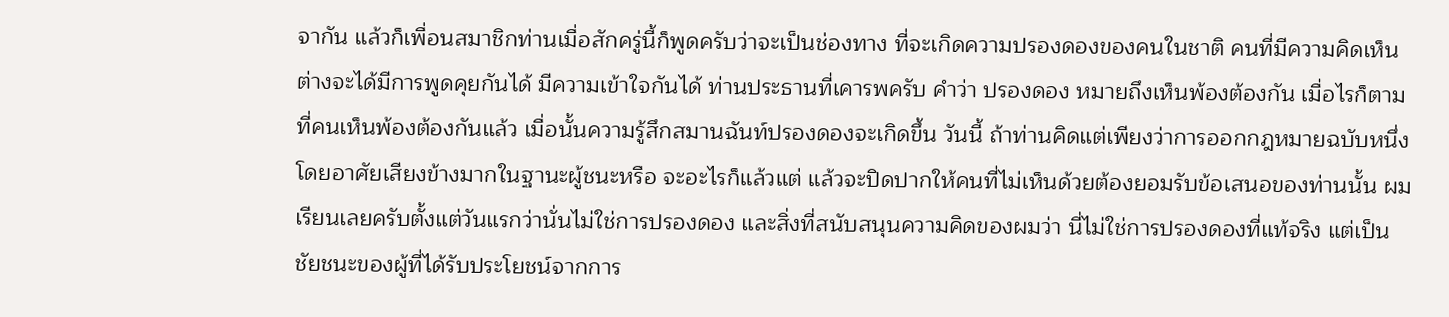จากัน แล้วก็เพื่อนสมาชิกท่านเมื่อสักครู่นี้ก็พูดครับว่าจะเป็นช่องทาง ที่จะเกิดความปรองดองของคนในชาติ คนที่มีความคิดเห็นต่างจะได้มีการพูดคุยกันได้ มีความเข้าใจกันได้ ท่านประธานที่เคารพครับ คําว่า ปรองดอง หมายถึงเห็นพ้องต้องกัน เมื่อไรก็ตามที่คนเห็นพ้องต้องกันแล้ว เมื่อนั้นความรู้สึกสมานฉันท์ปรองดองจะเกิดขึ้น วันนี้ ถ้าท่านคิดแต่เพียงว่าการออกกฎหมายฉบับหนึ่งโดยอาศัยเสียงข้างมากในฐานะผู้ชนะหรือ จะอะไรก็แล้วแต่ แล้วจะปิดปากให้คนที่ไม่เห็นด้วยต้องยอมรับข้อเสนอของท่านนั้น ผมเรียนเลยครับตั้งแต่วันแรกว่านั่นไม่ใช่การปรองดอง และสิ่งที่สนับสนุนความคิดของผมว่า นี่ไม่ใช่การปรองดองที่แท้จริง แต่เป็นชัยชนะของผู้ที่ได้รับประโยชน์จากการ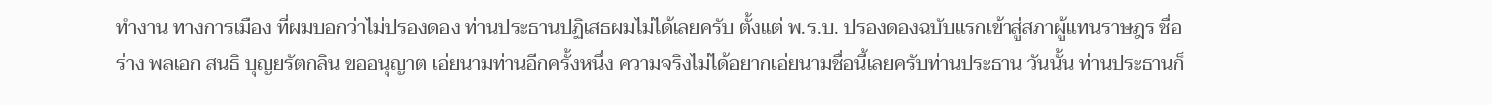ทํางาน ทางการเมือง ที่ผมบอกว่าไม่ปรองดอง ท่านประธานปฏิเสธผมไม่ได้เลยครับ ตั้งแต่ พ.ร.บ. ปรองดองฉบับแรกเข้าสู่สภาผู้แทนราษฎร ชื่อร่าง พลเอก สนธิ บุญยรัตกลิน ขออนุญาต เอ่ยนามท่านอีกครั้งหนึ่ง ความจริงไม่ได้อยากเอ่ยนามชื่อนี้เลยครับท่านประธาน วันนั้น ท่านประธานก็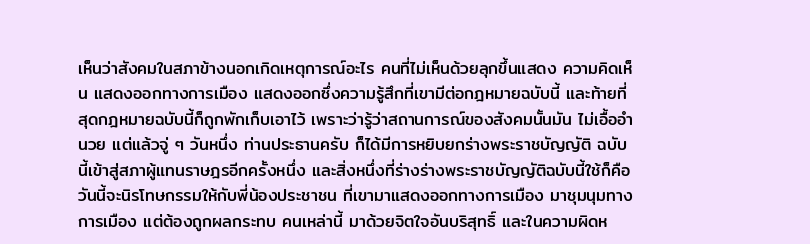เห็นว่าสังคมในสภาข้างนอกเกิดเหตุการณ์อะไร คนที่ไม่เห็นด้วยลุกขึ้นแสดง ความคิดเห็น แสดงออกทางการเมือง แสดงออกซึ่งความรู้สึกที่เขามีต่อกฎหมายฉบับนี้ และท้ายที่สุดกฎหมายฉบับนี้ก็ถูกพักเก็บเอาไว้ เพราะว่ารู้ว่าสถานการณ์ของสังคมนั้นมัน ไม่เอื้ออํานวย แต่แล้วจู่ ๆ วันหนึ่ง ท่านประธานครับ ก็ได้มีการหยิบยกร่างพระราชบัญญัติ ฉบับนี้เข้าสู่สภาผู้แทนราษฎรอีกครั้งหนึ่ง และสิ่งหนึ่งที่ร่างร่างพระราชบัญญัติฉบับนี้ใช้ก็คือ วันนี้จะนิรโทษกรรมให้กับพี่น้องประชาชน ที่เขามาแสดงออกทางการเมือง มาชุมนุมทางการเมือง แต่ต้องถูกผลกระทบ คนเหล่านี้ มาด้วยจิตใจอันบริสุทธิ์ และในความผิดห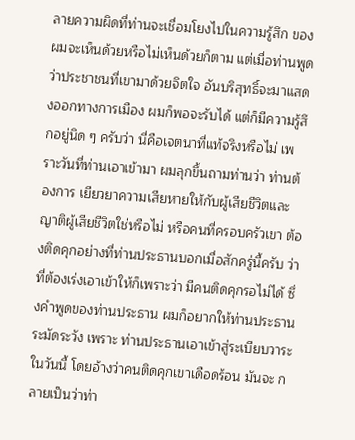ลายความผิดที่ท่านจะเชื่อมโยงไปในความรู้สึก ของผมจะเห็นด้วยหรือไม่เห็นด้วยก็ตาม แต่เมื่อท่านพูดว่าประชาชนที่เขามาด้วยจิตใจ อันบริสุทธิ์จะมาแสดงออกทางการเมือง ผมก็พอจะรับได้ แต่ก็มีความรู้สึกอยู่นิด ๆ ครับว่า นี่คือเจตนาที่แท้จริงหรือไม่ เพราะวันที่ท่านเอาเข้ามา ผมลุกขึ้นถามท่านว่า ท่านต้องการ เยียวยาความเสียหายให้กับผู้เสียชีวิตและญาติผู้เสียชีวิตใช่หรือไม่ หรือคนที่ครอบครัวเขา ต้องติดคุกอย่างที่ท่านประธานบอกเมื่อสักครู่นี้ครับ ว่าที่ต้องเร่งเอาเข้าให้ก็เพราะว่า มีคนติดคุกรอไม่ได้ ซึ่งคําพูดของท่านประธาน ผมก็อยากให้ท่านประธานระมัดระวัง เพราะ ท่านประธานเอาเข้าสู่ระเบียบวาระในวันนี้ โดยอ้างว่าคนติดคุกเขาเดือดร้อน มันจะ กลายเป็นว่าท่า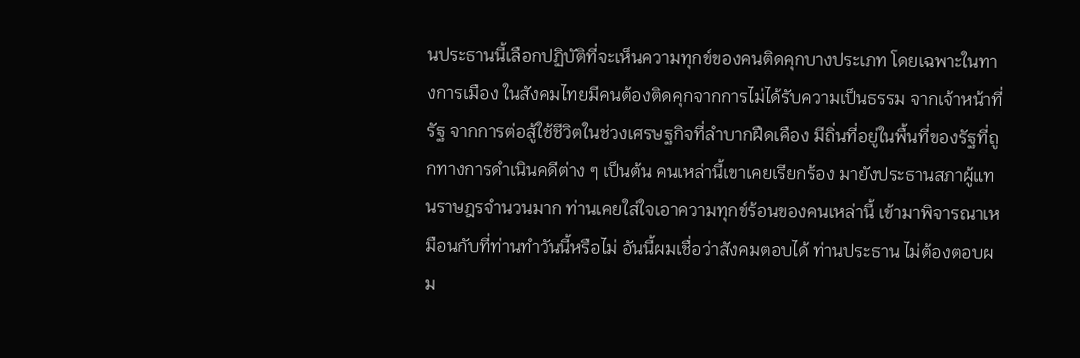นประธานนี้เลือกปฏิบัติที่จะเห็นความทุกข์ของคนติดคุกบางประเภท โดยเฉพาะในทางการเมือง ในสังคมไทยมีคนต้องติดคุกจากการไม่ได้รับความเป็นธรรม จากเจ้าหน้าที่รัฐ จากการต่อสู้ใช้ชีวิตในช่วงเศรษฐกิจที่ลําบากฝืดเคือง มีถิ่นที่อยู่ในพื้นที่ของรัฐที่ถูกทางการดําเนินคดีต่าง ๆ เป็นต้น คนเหล่านี้เขาเคยเรียกร้อง มายังประธานสภาผู้แทนราษฎรจํานวนมาก ท่านเคยใส่ใจเอาความทุกข์ร้อนของคนเหล่านี้ เข้ามาพิจารณาเหมือนกับที่ท่านทําวันนี้หรือไม่ อันนี้ผมเชื่อว่าสังคมตอบได้ ท่านประธาน ไม่ต้องตอบผม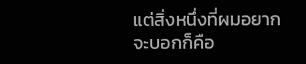แต่สิ่งหนึ่งที่ผมอยากจะบอกก็คือ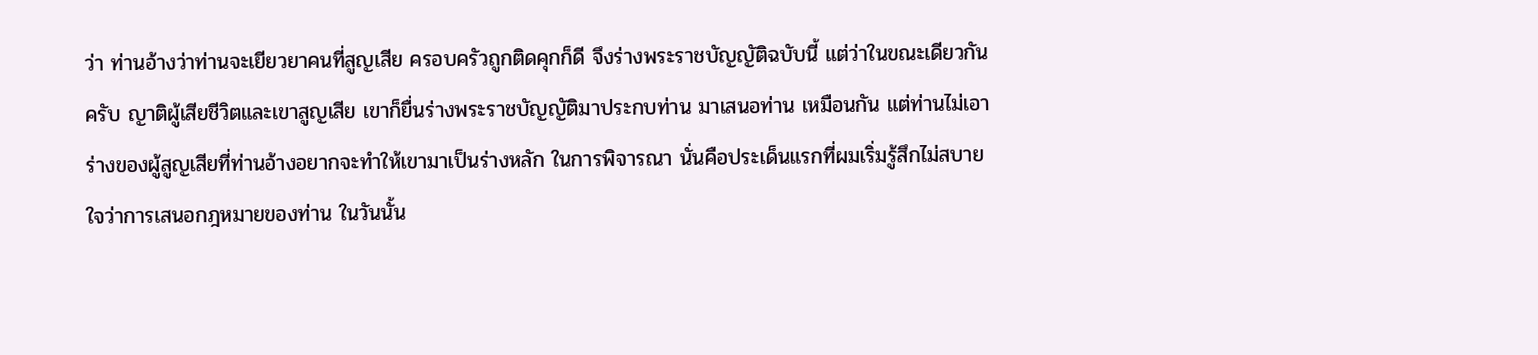ว่า ท่านอ้างว่าท่านจะเยียวยาคนที่สูญเสีย ครอบครัวถูกติดคุกก็ดี จึงร่างพระราชบัญญัติฉบับนี้ แต่ว่าในขณะเดียวกันครับ ญาติผู้เสียชีวิตและเขาสูญเสีย เขาก็ยื่นร่างพระราชบัญญัติมาประกบท่าน มาเสนอท่าน เหมือนกัน แต่ท่านไม่เอาร่างของผู้สูญเสียที่ท่านอ้างอยากจะทําให้เขามาเป็นร่างหลัก ในการพิจารณา นั่นคือประเด็นแรกที่ผมเริ่มรู้สึกไม่สบายใจว่าการเสนอกฎหมายของท่าน ในวันนั้น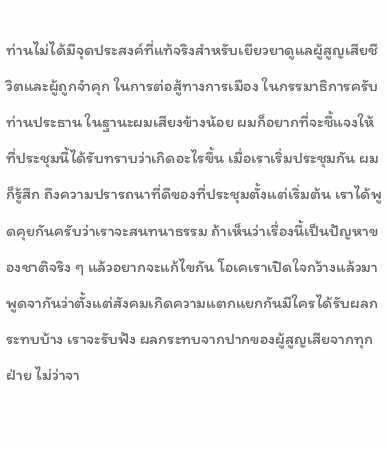ท่านไม่ได้มีจุดประสงค์ที่แท้จริงสําหรับเยียวยาดูแลผู้สูญเสียชีวิตและผู้ถูกจําคุก ในการต่อสู้ทางการเมือง ในกรรมาธิการครับท่านประธาน ในฐานะผมเสียงข้างน้อย ผมก็อยากที่จะชี้แจงให้ที่ประชุมนี้ได้รับทราบว่าเกิดอะไรขึ้น เมื่อเราเริ่มประชุมกัน ผมก็รู้สึก ถึงความปรารถนาที่ดีของที่ประชุมตั้งแต่เริ่มต้น เราได้พูดคุยกันครับว่าเราจะสนทนาธรรม ถ้าเห็นว่าเรื่องนี้เป็นปัญหาของชาติจริง ๆ แล้วอยากจะแก้ไขกัน โอเคเราเปิดใจกว้างแล้วมา พูดจากันว่าตั้งแต่สังคมเกิดความแตกแยกกันมีใครได้รับผลกระทบบ้าง เราจะรับฟัง ผลกระทบจากปากของผู้สูญเสียจากทุกฝ่าย ไม่ว่าจา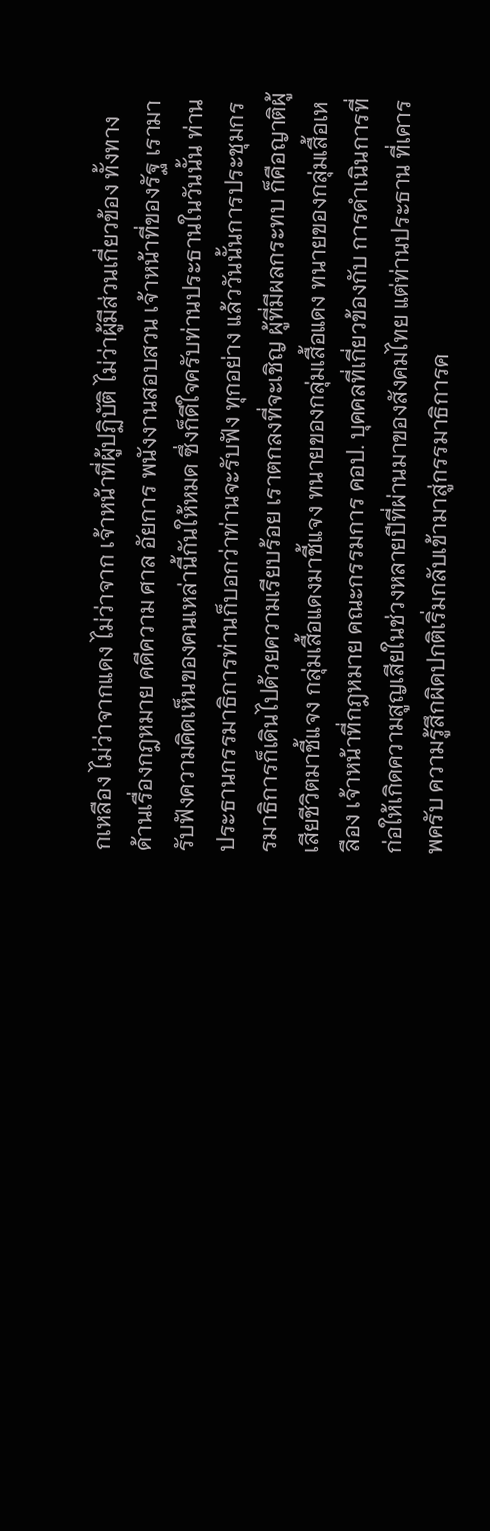กเหลือง ไม่ว่าจากแดง ไม่ว่าจาก เจ้าหน้าที่ผู้ปฏิบัติ ไม่ว่าผู้มีส่วนเกี่ยวข้อง ทั้งทางด้านเรื่องกฎหมาย คดีความ ศาล อัยการ พนังงานสอบสวน เจ้าหน้าที่ของรัฐ เรามารับฟังความคิดเห็นของคนเหล่านี้กันให้หมด ซึ่งก็ดีใจครับท่านประธานในวันนั้น ท่านประธานกรรมาธิการท่านก็บอกว่าท่านจะรับฟัง ทุกอย่าง แล้ววันนั้นการประชุมกรรมาธิการก็เดินไปด้วยความเรียบร้อย เราตกลงที่จะเชิญ ผู้ที่มีผลกระทบ ก็คือญาติผู้เสียชีวิตมาชี้แจง กลุ่มเสื้อแดงมาชี้แจง ทนายของกลุ่มเสื้อแดง ทนายของกลุ่มเสื้อเหลือง เจ้าหน้าที่กฎหมาย คณะกรรมการ คอป. บุคคลที่เกี่ยวข้องกับ การดําเนินการที่ก่อให้เกิดความสูญเสียในช่วงหลายปีที่ผ่านมาของสังคมไทย แต่ท่านประธาน ที่เคารพครับ ความรู้สึกผิดปกติเริ่มกลับเข้ามาสู่กรรมาธิการค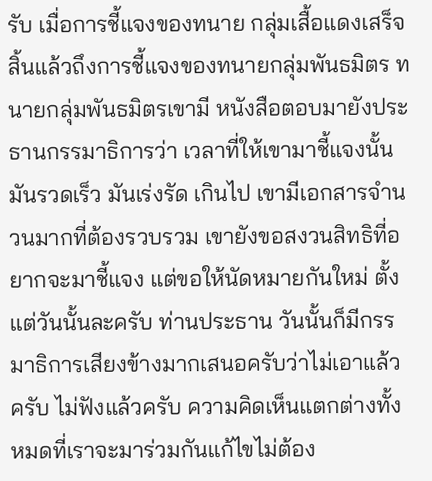รับ เมื่อการชี้แจงของทนาย กลุ่มเสื้อแดงเสร็จสิ้นแล้วถึงการชี้แจงของทนายกลุ่มพันธมิตร ทนายกลุ่มพันธมิตรเขามี หนังสือตอบมายังประธานกรรมาธิการว่า เวลาที่ให้เขามาชี้แจงนั้นมันรวดเร็ว มันเร่งรัด เกินไป เขามีเอกสารจํานวนมากที่ต้องรวบรวม เขายังขอสงวนสิทธิที่อยากจะมาชี้แจง แต่ขอให้นัดหมายกันใหม่ ตั้งแต่วันนั้นละครับ ท่านประธาน วันนั้นก็มีกรรมาธิการเสียงข้างมากเสนอครับว่าไม่เอาแล้วครับ ไม่ฟังแล้วครับ ความคิดเห็นแตกต่างทั้งหมดที่เราจะมาร่วมกันแก้ไขไม่ต้อง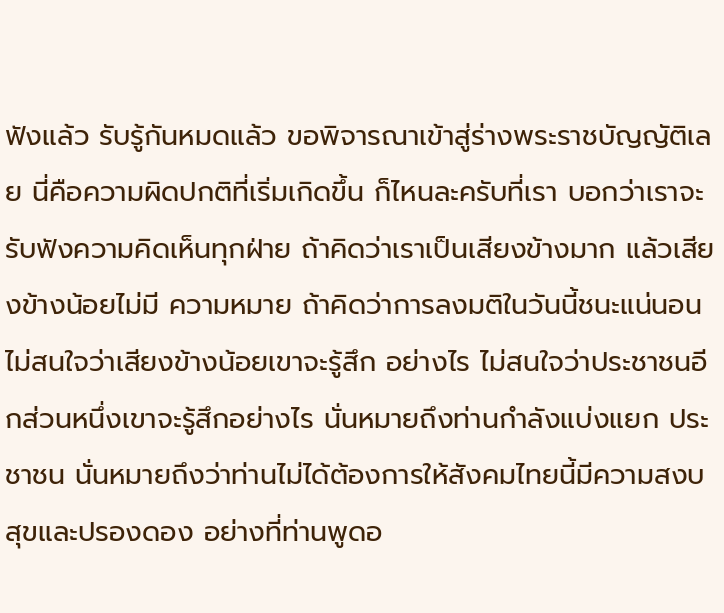ฟังแล้ว รับรู้กันหมดแล้ว ขอพิจารณาเข้าสู่ร่างพระราชบัญญัติเลย นี่คือความผิดปกติที่เริ่มเกิดขึ้น ก็ไหนละครับที่เรา บอกว่าเราจะรับฟังความคิดเห็นทุกฝ่าย ถ้าคิดว่าเราเป็นเสียงข้างมาก แล้วเสียงข้างน้อยไม่มี ความหมาย ถ้าคิดว่าการลงมติในวันนี้ชนะแน่นอน ไม่สนใจว่าเสียงข้างน้อยเขาจะรู้สึก อย่างไร ไม่สนใจว่าประชาชนอีกส่วนหนึ่งเขาจะรู้สึกอย่างไร นั่นหมายถึงท่านกําลังแบ่งแยก ประชาชน นั่นหมายถึงว่าท่านไม่ได้ต้องการให้สังคมไทยนี้มีความสงบสุขและปรองดอง อย่างที่ท่านพูดอ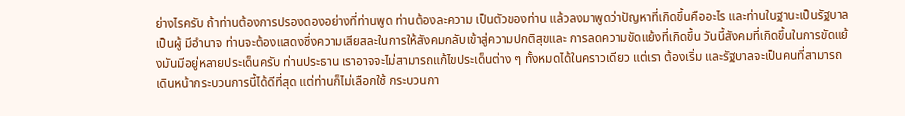ย่างไรครับ ถ้าท่านต้องการปรองดองอย่างที่ท่านพูด ท่านต้องละความ เป็นตัวของท่าน แล้วลงมาพูดว่าปัญหาที่เกิดขึ้นคืออะไร และท่านในฐานะเป็นรัฐบาล เป็นผู้ มีอํานาจ ท่านจะต้องแสดงซึ่งความเสียสละในการให้สังคมกลับเข้าสู่ความปกติสุขและ การลดความขัดแย้งที่เกิดขึ้น วันนี้สังคมที่เกิดขึ้นในการขัดแย้งมันมีอยู่หลายประเด็นครับ ท่านประธาน เราอาจจะไม่สามารถแก้ไขประเด็นต่าง ๆ ทั้งหมดได้ในคราวเดียว แต่เรา ต้องเริ่ม และรัฐบาลจะเป็นคนที่สามารถเดินหน้ากระบวนการนี้ได้ดีที่สุด แต่ท่านก็ไม่เลือกใช้ กระบวนกา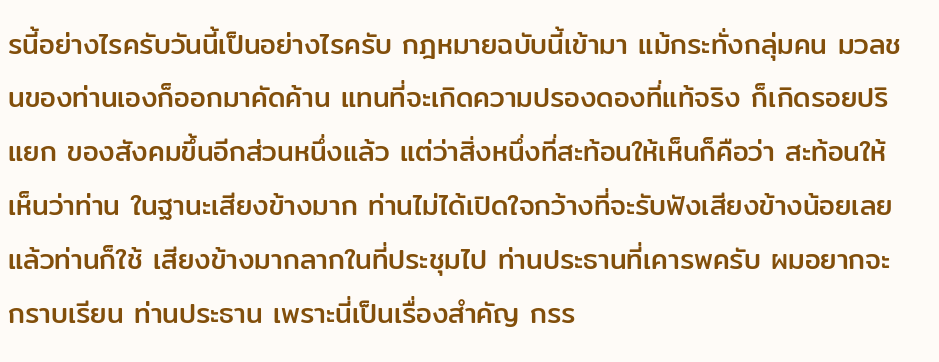รนี้อย่างไรครับวันนี้เป็นอย่างไรครับ กฎหมายฉบับนี้เข้ามา แม้กระทั่งกลุ่มคน มวลชนของท่านเองก็ออกมาคัดค้าน แทนที่จะเกิดความปรองดองที่แท้จริง ก็เกิดรอยปริแยก ของสังคมขึ้นอีกส่วนหนึ่งแล้ว แต่ว่าสิ่งหนึ่งที่สะท้อนให้เห็นก็คือว่า สะท้อนให้เห็นว่าท่าน ในฐานะเสียงข้างมาก ท่านไม่ได้เปิดใจกว้างที่จะรับฟังเสียงข้างน้อยเลย แล้วท่านก็ใช้ เสียงข้างมากลากในที่ประชุมไป ท่านประธานที่เคารพครับ ผมอยากจะกราบเรียน ท่านประธาน เพราะนี่เป็นเรื่องสําคัญ กรร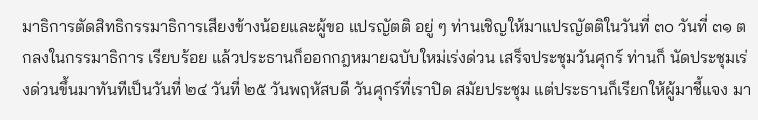มาธิการตัดสิทธิกรรมาธิการเสียงข้างน้อยและผู้ขอ แปรญัตติ อยู่ ๆ ท่านเชิญให้มาแปรญัตติในวันที่ ๓๐ วันที่ ๓๑ ตกลงในกรรมาธิการ เรียบร้อย แล้วประธานก็ออกกฎหมายฉบับใหม่เร่งด่วน เสร็จประชุมวันศุกร์ ท่านก็ นัดประชุมเร่งด่วนขึ้นมาทันทีเป็นวันที่ ๒๔ วันที่ ๒๕ วันพฤหัสบดี วันศุกร์ที่เราปิด สมัยประชุม แต่ประธานก็เรียกให้ผู้มาชี้แจง มา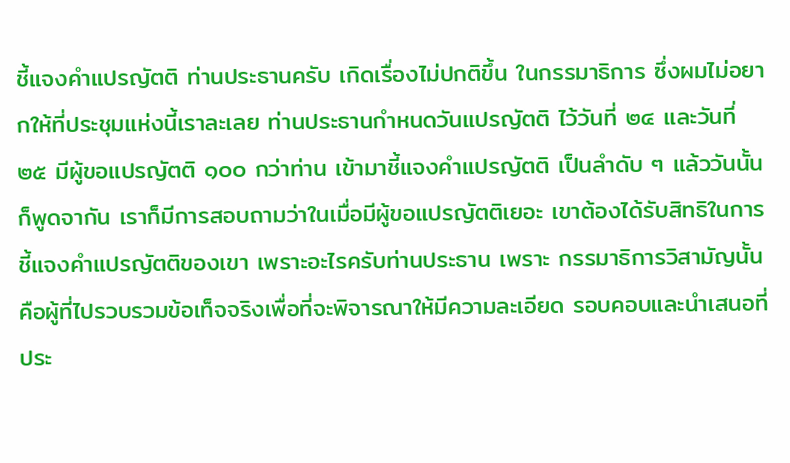ชี้แจงคําแปรญัตติ ท่านประธานครับ เกิดเรื่องไม่ปกติขึ้น ในกรรมาธิการ ซึ่งผมไม่อยากให้ที่ประชุมแห่งนี้เราละเลย ท่านประธานกําหนดวันแปรญัตติ ไว้วันที่ ๒๔ และวันที่ ๒๕ มีผู้ขอแปรญัตติ ๑๐๐ กว่าท่าน เข้ามาชี้แจงคําแปรญัตติ เป็นลําดับ ๆ แล้ววันนั้นก็พูดจากัน เราก็มีการสอบถามว่าในเมื่อมีผู้ขอแปรญัตติเยอะ เขาต้องได้รับสิทธิในการชี้แจงคําแปรญัตติของเขา เพราะอะไรครับท่านประธาน เพราะ กรรมาธิการวิสามัญนั้นคือผู้ที่ไปรวบรวมข้อเท็จจริงเพื่อที่จะพิจารณาให้มีความละเอียด รอบคอบและนําเสนอที่ประ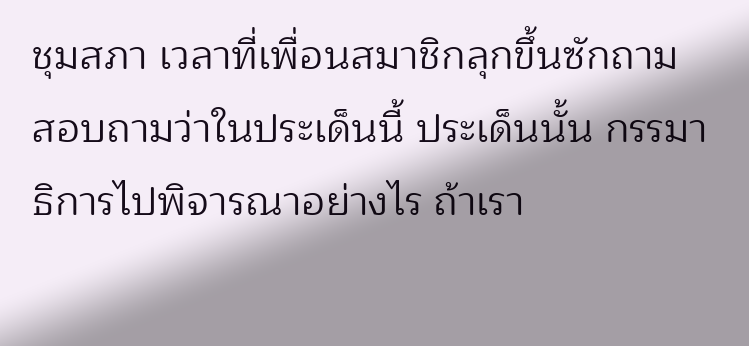ชุมสภา เวลาที่เพื่อนสมาชิกลุกขึ้นซักถาม สอบถามว่าในประเด็นนี้ ประเด็นนั้น กรรมาธิการไปพิจารณาอย่างไร ถ้าเรา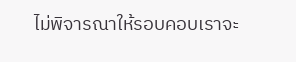ไม่พิจารณาให้รอบคอบเราจะ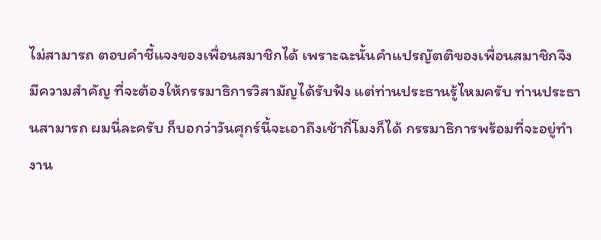ไม่สามารถ ตอบคําชี้แจงของเพื่อนสมาชิกได้ เพราะฉะนั้นคําแปรญัตติของเพื่อนสมาชิกจึงมีความสําคัญ ที่จะต้องให้กรรมาธิการวิสามัญได้รับฟัง แต่ท่านประธานรู้ไหมครับ ท่านประธานสามารถ ผมนี่ละครับ ก็บอกว่าวันศุกร์นี้จะเอาถึงเช้ากี่โมงก็ได้ กรรมาธิการพร้อมที่จะอยู่ทํางาน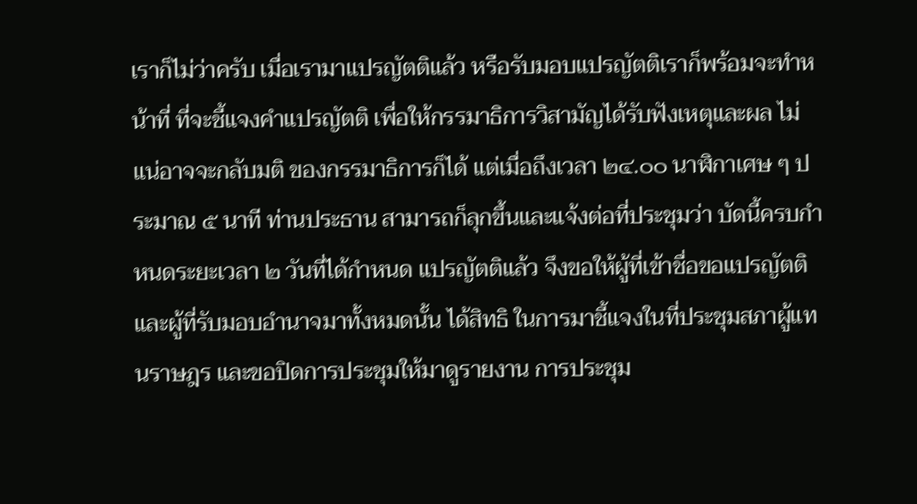เราก็ไม่ว่าครับ เมื่อเรามาแปรญัตติแล้ว หรือรับมอบแปรญัตติเราก็พร้อมจะทําหน้าที่ ที่จะชี้แจงคําแปรญัตติ เพื่อให้กรรมาธิการวิสามัญได้รับฟังเหตุและผล ไม่แน่อาจจะกลับมติ ของกรรมาธิการก็ได้ แต่เมื่อถึงเวลา ๒๔.๐๐ นาฬิกาเศษ ๆ ประมาณ ๕ นาที ท่านประธาน สามารถก็ลุกขึ้นและแจ้งต่อที่ประชุมว่า บัดนี้ครบกําหนดระยะเวลา ๒ วันที่ได้กําหนด แปรญัตติแล้ว จึงขอให้ผู้ที่เข้าชื่อขอแปรญัตติและผู้ที่รับมอบอํานาจมาทั้งหมดนั้น ได้สิทธิ ในการมาชี้แจงในที่ประชุมสภาผู้แทนราษฎร และขอปิดการประชุมให้มาดูรายงาน การประชุม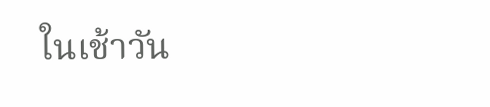ในเช้าวัน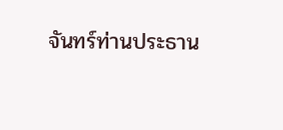จันทร์ท่านประธาน